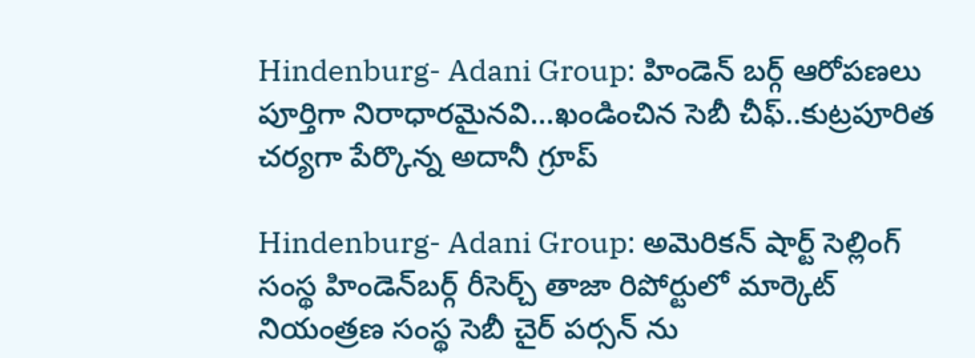Hindenburg- Adani Group: హిండెన్ బర్గ్ ఆరోపణలు పూర్తిగా నిరాధారమైనవి...ఖండించిన సెబీ చీఫ్..కుట్రపూరిత చర్యగా పేర్కొన్న అదానీ గ్రూప్

Hindenburg- Adani Group: అమెరికన్ షార్ట్ సెల్లింగ్ సంస్థ హిండెన్‌బర్గ్ రీసెర్చ్ తాజా రిపోర్టులో మార్కెట్ నియంత్రణ సంస్థ సెబీ చైర్ పర్సన్ ను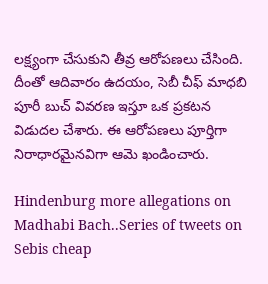లక్ష్యంగా చేసుకుని తీవ్ర ఆరోపణలు చేసింది. దీంతో ఆదివారం ఉదయం, సెబీ చీఫ్ మాధబి పూరీ బుచ్ వివరణ ఇస్తూ ఒక ప్రకటన విడుదల చేశారు. ఈ ఆరోపణలు పూర్తిగా నిరాధారమైనవిగా ఆమె ఖండించారు.

Hindenburg more allegations on Madhabi Bach..Series of tweets on Sebis cheap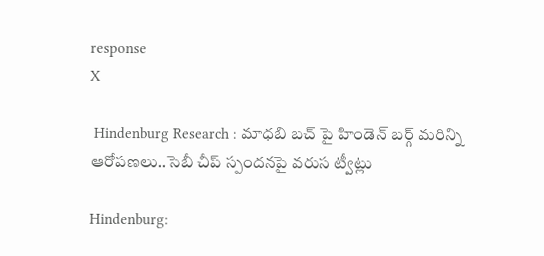response
X

 Hindenburg Research : మాధబి బచ్ పై హిండెన్ బర్గ్ మరిన్ని ఆరోపణలు..సెబీ చీప్ స్పందనపై వరుస ట్వీట్లు

Hindenburg: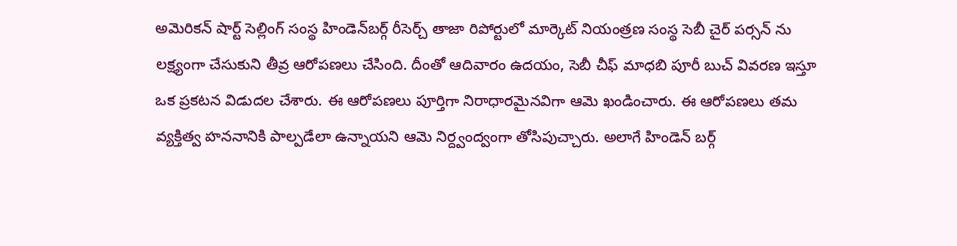అమెరికన్ షార్ట్ సెల్లింగ్ సంస్థ హిండెన్‌బర్గ్ రీసెర్చ్ తాజా రిపోర్టులో మార్కెట్ నియంత్రణ సంస్థ సెబీ చైర్ పర్సన్ ను లక్ష్యంగా చేసుకుని తీవ్ర ఆరోపణలు చేసింది. దీంతో ఆదివారం ఉదయం, సెబీ చీఫ్ మాధబి పూరీ బుచ్ వివరణ ఇస్తూ ఒక ప్రకటన విడుదల చేశారు. ఈ ఆరోపణలు పూర్తిగా నిరాధారమైనవిగా ఆమె ఖండించారు. ఈ ఆరోపణలు తమ వ్యక్తిత్వ హననానికి పాల్పడేలా ఉన్నాయని ఆమె నిర్ద్వంద్వంగా తోసిపుచ్చారు. అలాగే హిండెన్ బర్గ్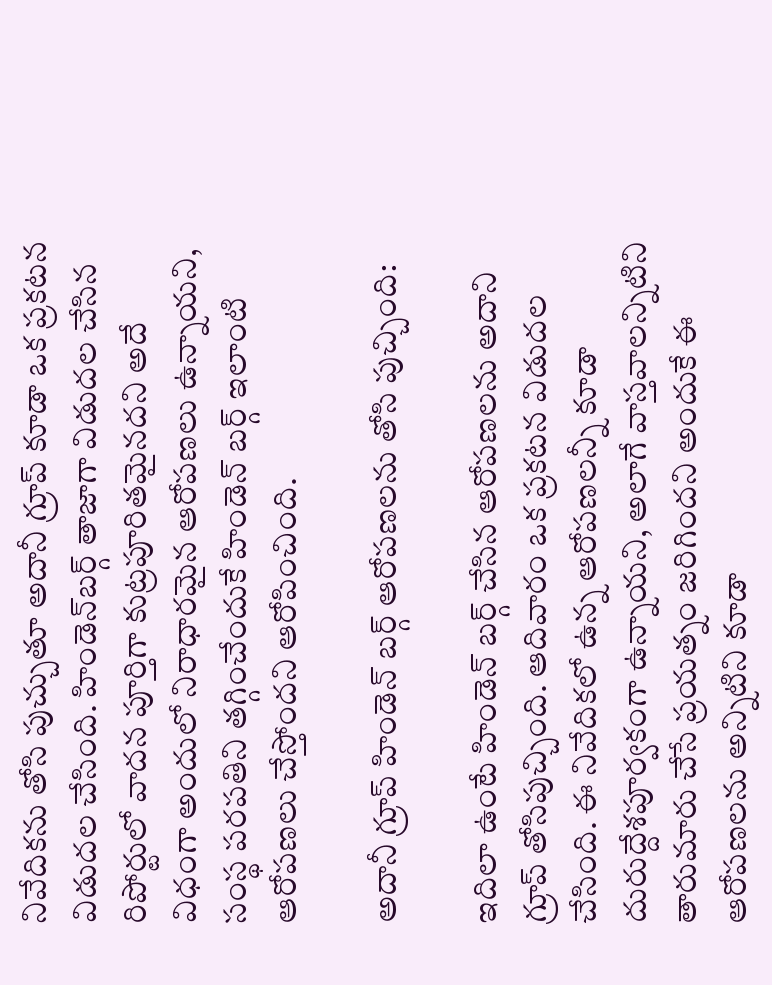నివేదికను తోసి పుచ్చుతూ అదానీ గ్రూప్ కూడా ఒక ప్రకటన విడుదల చేసింది. హిండెన్‌బర్గ్ తాజాగా విడుదల చేసిన రిపోర్టులో వాదన పూర్తిగా కుట్రపూరితమైనదని అదే విధంగా అందులో నిరాధారమైన ఆరోపణలు ఉన్నాయని, సంస్థ పరపతిని తగ్గించేందుకే హిండెన్ బర్గ్ ఇలాంటి ఆరోపణలు చేస్తోందని ఆరోపించింది.

అదానీ గ్రూప్ హిండెన్ బర్గ్ ఆరోపణలను తోసి పుచ్చింది:

ఇదిలా ఉంటే హిండెన్ బర్గ్ చేసిన ఆరోపణలను అదాని గ్రూప్ తోసిపుచ్చింది. ఆదివారం ఒక ప్రకటన విడుదల చేసింది. ఈ నివేదికలో ఉన్న ఆరోపణలన్నీ కూడా దురుద్దేశపూర్వకంగా ఉన్నాయని, అలాగే వాస్తవాలన్నిటిని తారుమారు చేసే ప్రయత్నం జరిగిందని అందుకే ఈ ఆరోపణలను అన్నిటిని కూడా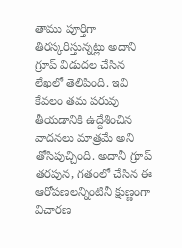తాము పూర్తిగా తిరస్కరిస్తున్నట్లు అదాని గ్రూప్ విడుదల చేసిన లేఖలో తెలిపింది. ఇవి కేవలం తమ పరువు తీయడానికి ఉద్దేశించిన వాదనలు మాత్రమే అని తోసిపుచ్చింది. అదానీ గ్రూప్ తరపున, గతంలో చేసిన ఈ ఆరోపణలన్నింటినీ క్షుణ్ణంగా విచారణ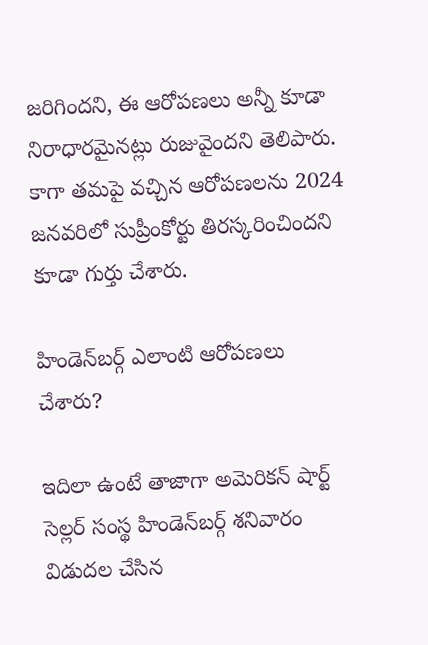జరిగిందని, ఈ ఆరోపణలు అన్నీ కూడా నిరాధారమైనట్లు రుజువైందని తెలిపారు. కాగా తమపై వచ్చిన ఆరోపణలను 2024 జనవరిలో సుప్రీంకోర్టు తిరస్కరించిందని కూడా గుర్తు చేశారు.

హిండెన్‌బర్గ్ ఎలాంటి ఆరోపణలు చేశారు?

ఇదిలా ఉంటే తాజాగా అమెరికన్ షార్ట్ సెల్లర్ సంస్థ హిండెన్‌బర్గ్ శనివారం విడుదల చేసిన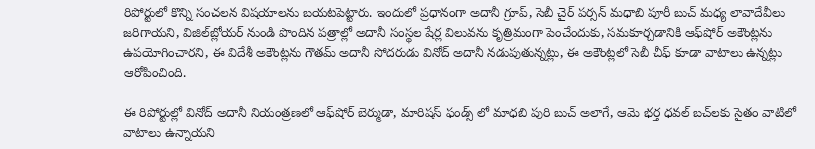రిపోర్టులో కొన్ని సంచలన విషయాలను బయటపెట్టారు. ఇందులో ప్రధానంగా అదానీ గ్రూప్, సెబీ చైర్ పర్సన్ మధాబి పూరీ బుచ్ మధ్య లావాదేవీలు జరిగాయని, విజిల్‌బ్లోయర్ నుండి పొందిన పత్రాల్లో అదానీ సంస్థల షేర్ల విలువను కృత్రిమంగా పెంచేందుకు, సమకూర్చడానికి ఆఫ్‌షోర్ అకౌంట్లను ఉపయోగించారని, ఈ విదేశీ అకౌంట్లను గౌతమ్ అదానీ సోదరుడు వినోద్ అదానీ నడుపుతున్నట్లు, ఈ అకౌంట్లలో సెబీ చీఫ్ కూడా వాటాలు ఉన్నట్లు ఆరోపించింది.

ఈ రిపోర్టుల్లో వినోద్‌ అదానీ నియంత్రణలో ఆఫ్‌షోర్‌ బెర్ముడా, మారిషస్‌ ఫండ్స్ లో మాధబి పురి బుచ్ అలాగే, ఆమె భర్త ధవల్‌ బచ్‌లకు సైతం వాటిలో వాటాలు ఉన్నాయని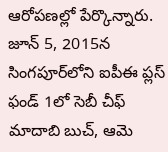ఆరోపణల్లో పేర్కొన్నారు. జూన్ 5, 2015న సింగపూర్‌లోని ఐపీఈ ప్లస్ ఫండ్ 1లో సెబీ చీఫ్ మాదాబి బుచ్, ఆమె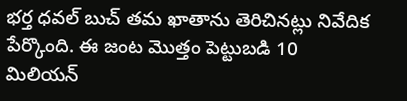భర్త ధవల్ బుచ్ తమ ఖాతాను తెరిచినట్లు నివేదిక పేర్కొంది. ఈ జంట మొత్తం పెట్టుబడి 10 మిలియన్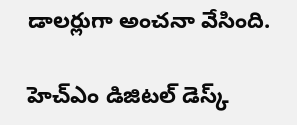డాలర్లుగా అంచనా వేసింది.

హెచ్ఎం డిజిటల్ డెస్క్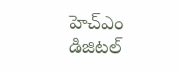హెచ్ఎం డిజిటల్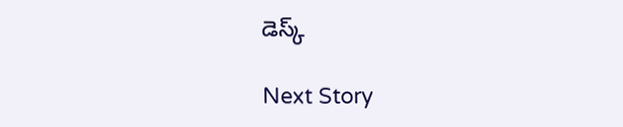డెస్క్

Next Story